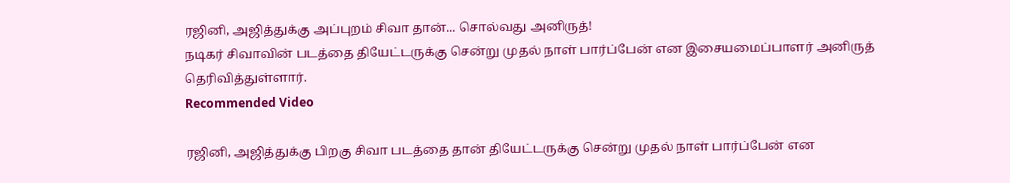ரஜினி, அஜித்துக்கு அப்புறம் சிவா தான்... சொல்வது அனிருத்!
நடிகர் சிவாவின் படத்தை தியேட்டருக்கு சென்று முதல் நாள் பார்ப்பேன் என இசையமைப்பாளர் அனிருத் தெரிவித்துள்ளார்.
Recommended Video

ரஜினி, அஜித்துக்கு பிறகு சிவா படத்தை தான் தியேட்டருக்கு சென்று முதல் நாள் பார்ப்பேன் என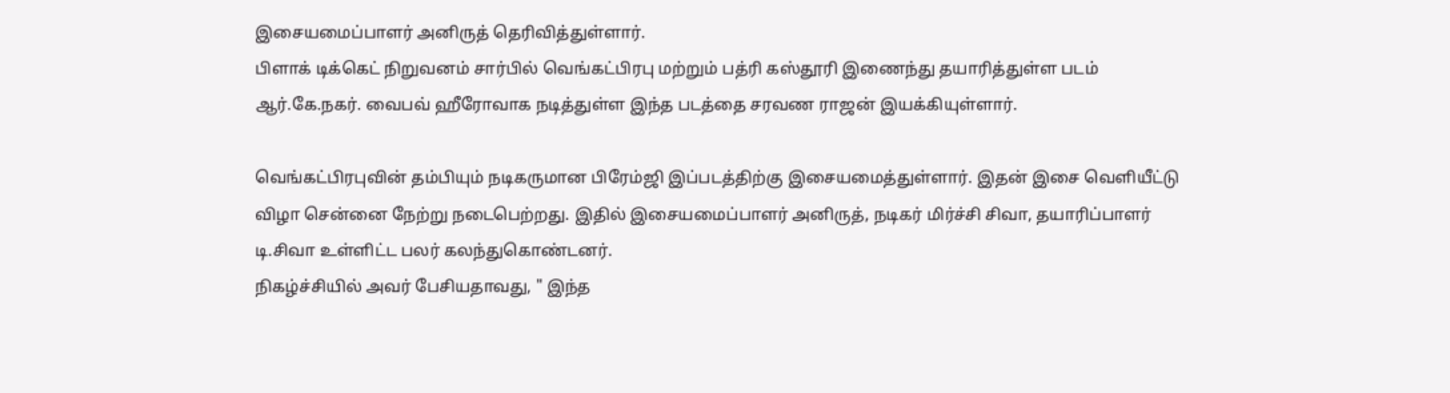இசையமைப்பாளர் அனிருத் தெரிவித்துள்ளார்.
பிளாக் டிக்கெட் நிறுவனம் சார்பில் வெங்கட்பிரபு மற்றும் பத்ரி கஸ்தூரி இணைந்து தயாரித்துள்ள படம் ஆர்.கே.நகர். வைபவ் ஹீரோவாக நடித்துள்ள இந்த படத்தை சரவண ராஜன் இயக்கியுள்ளார்.

வெங்கட்பிரபுவின் தம்பியும் நடிகருமான பிரேம்ஜி இப்படத்திற்கு இசையமைத்துள்ளார். இதன் இசை வெளியீட்டு விழா சென்னை நேற்று நடைபெற்றது. இதில் இசையமைப்பாளர் அனிருத், நடிகர் மிர்ச்சி சிவா, தயாரிப்பாளர் டி.சிவா உள்ளிட்ட பலர் கலந்துகொண்டனர்.
நிகழ்ச்சியில் அவர் பேசியதாவது, " இந்த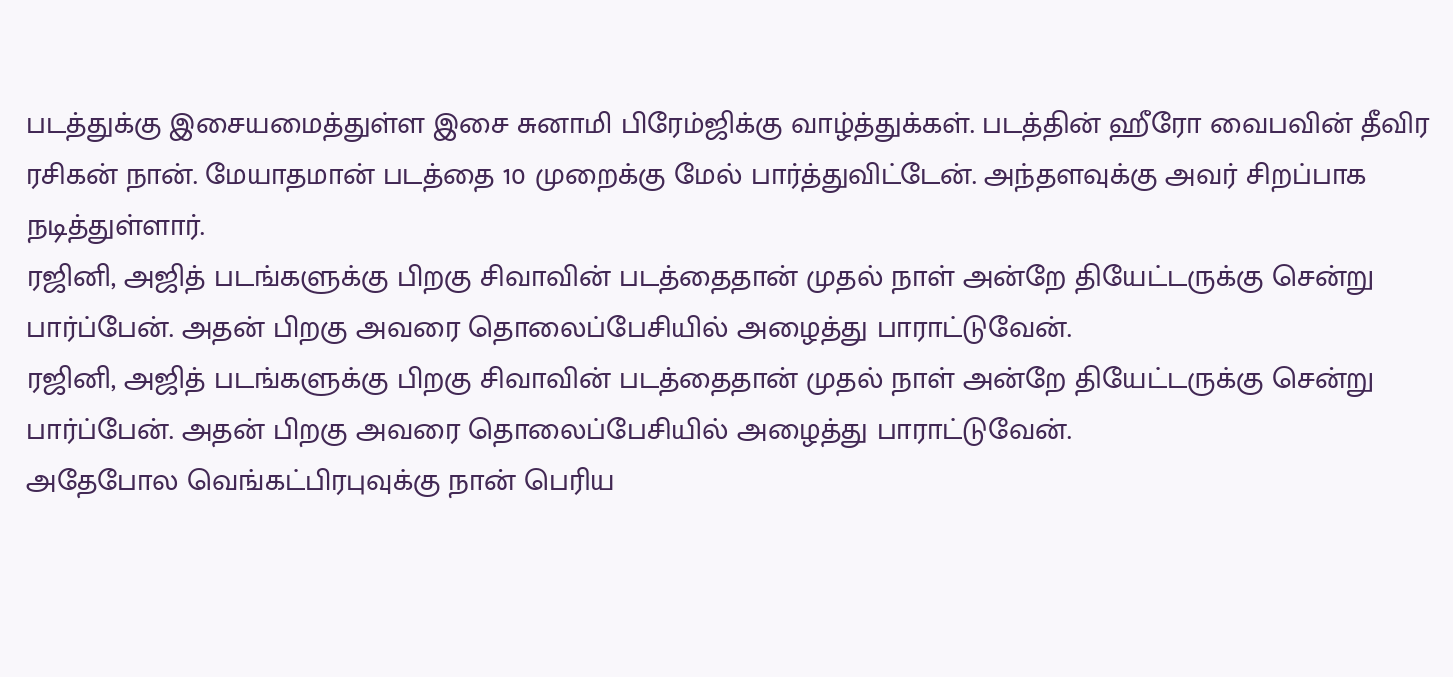படத்துக்கு இசையமைத்துள்ள இசை சுனாமி பிரேம்ஜிக்கு வாழ்த்துக்கள். படத்தின் ஹீரோ வைபவின் தீவிர ரசிகன் நான். மேயாதமான் படத்தை 10 முறைக்கு மேல் பார்த்துவிட்டேன். அந்தளவுக்கு அவர் சிறப்பாக நடித்துள்ளார்.
ரஜினி, அஜித் படங்களுக்கு பிறகு சிவாவின் படத்தைதான் முதல் நாள் அன்றே தியேட்டருக்கு சென்று பார்ப்பேன். அதன் பிறகு அவரை தொலைப்பேசியில் அழைத்து பாராட்டுவேன்.
ரஜினி, அஜித் படங்களுக்கு பிறகு சிவாவின் படத்தைதான் முதல் நாள் அன்றே தியேட்டருக்கு சென்று பார்ப்பேன். அதன் பிறகு அவரை தொலைப்பேசியில் அழைத்து பாராட்டுவேன்.
அதேபோல வெங்கட்பிரபுவுக்கு நான் பெரிய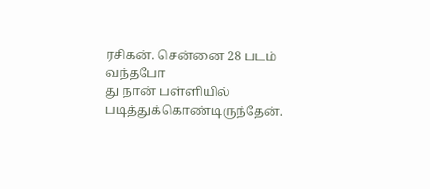ரசிகன். சென்னை 28 படம் வந்தபோ
து நான் பள்ளியில் படித்துக்கொண்டிருந்தேன்.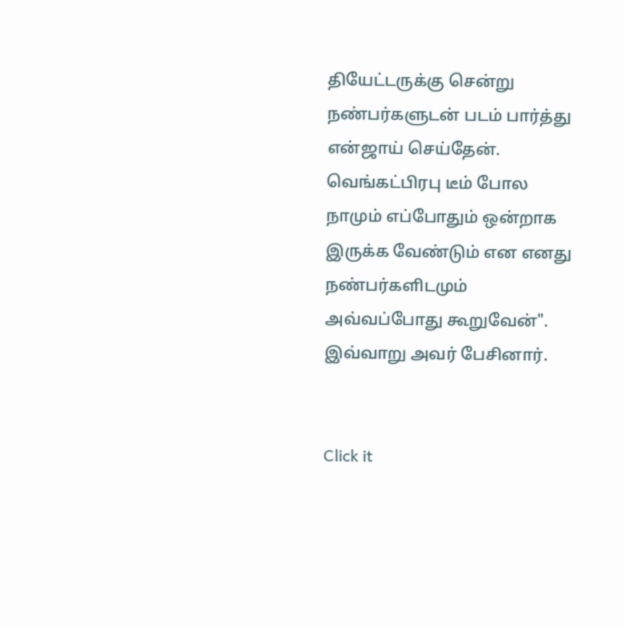தியேட்டருக்கு சென்று நண்பர்களுடன் படம் பார்த்து என்ஜாய் செய்தேன்.
வெங்கட்பிரபு டீம் போல நாமும் எப்போதும் ஒன்றாக இருக்க வேண்டும் என எனது நண்பர்களிடமும் அவ்வப்போது கூறுவேன்".
இவ்வாறு அவர் பேசினார்.


Click it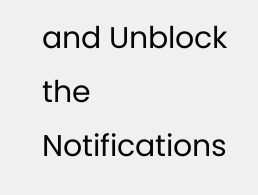and Unblock the Notifications